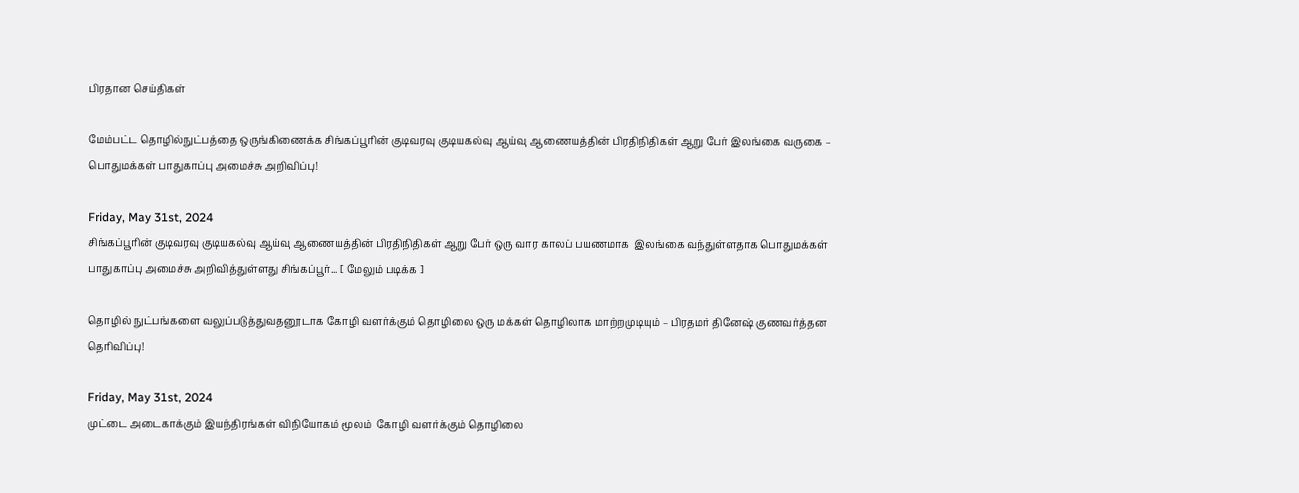பிரதான செய்திகள்

மேம்பட்ட தொழில்நுட்பத்தை ஒருங்கிணைக்க சிங்கப்பூரின் குடிவரவு குடியகல்வு ஆய்வு ஆணையத்தின் பிரதிநிதிகள் ஆறு பேர் இலங்கை வருகை – பொதுமக்கள் பாதுகாப்பு அமைச்சு அறிவிப்பு!

Friday, May 31st, 2024
சிங்கப்பூரின் குடிவரவு குடியகல்வு ஆய்வு ஆணையத்தின் பிரதிநிதிகள் ஆறு பேர் ஒரு வார காலப் பயணமாக  இலங்கை வந்துள்ளதாக பொதுமக்கள் பாதுகாப்பு அமைச்சு அறிவித்துள்ளது சிங்கப்பூர்... [ மேலும் படிக்க ]

தொழில் நுட்பங்களை வலுப்படுத்துவதனூடாக கோழி வளர்க்கும் தொழிலை ஒரு மக்கள் தொழிலாக மாற்றமுடியும் – பிரதமர் தினேஷ் குணவர்த்தன தெரிவிப்பு!

Friday, May 31st, 2024
முட்டை அடைகாக்கும் இயந்திரங்கள் விநியோகம் மூலம்  கோழி வளர்க்கும் தொழிலை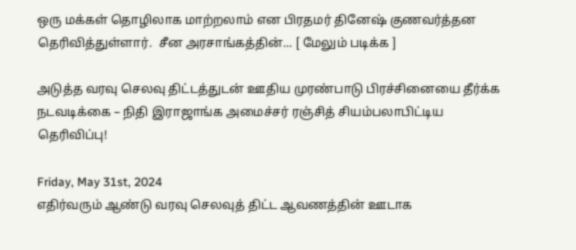ஒரு மக்கள் தொழிலாக மாற்றலாம் என பிரதமர் தினேஷ் குணவர்த்தன தெரிவித்துள்ளார்.  சீன அரசாங்கத்தின்... [ மேலும் படிக்க ]

அடுத்த வரவு செலவு திட்டத்துடன் ஊதிய முரண்பாடு பிரச்சினையை தீர்க்க நடவடிக்கை – நிதி இராஜாங்க அமைச்சர் ரஞ்சித் சியம்பலாபிட்டிய தெரிவிப்பு!

Friday, May 31st, 2024
எதிர்வரும் ஆண்டு வரவு செலவுத் திட்ட ஆவணத்தின் ஊடாக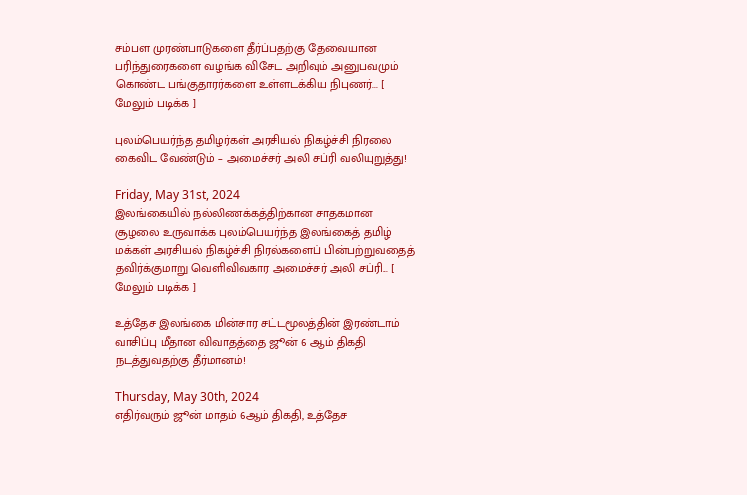சம்பள முரண்பாடுகளை தீர்ப்பதற்கு தேவையான பரிந்துரைகளை வழங்க விசேட அறிவும் அனுபவமும் கொண்ட பங்குதாரர்களை உள்ளடக்கிய நிபுணர்... [ மேலும் படிக்க ]

புலம்பெயர்ந்த தமிழர்கள் அரசியல் நிகழ்ச்சி நிரலை கைவிட வேண்டும் – அமைச்சர் அலி சப்ரி வலியுறுத்து!

Friday, May 31st, 2024
இலங்கையில் நல்லிணக்கத்திற்கான சாதகமான சூழலை உருவாக்க புலம்பெயர்ந்த இலங்கைத் தமிழ் மக்கள் அரசியல் நிகழ்ச்சி நிரல்களைப் பின்பற்றுவதைத் தவிர்க்குமாறு வெளிவிவகார அமைச்சர் அலி சப்ரி... [ மேலும் படிக்க ]

உத்தேச இலங்கை மின்சார சட்டமூலத்தின் இரண்டாம் வாசிப்பு மீதான விவாதத்தை ஜூன் 6 ஆம் திகதி நடத்துவதற்கு தீர்மானம்!

Thursday, May 30th, 2024
எதிர்வரும் ஜூன் மாதம் 6ஆம் திகதி, உத்தேச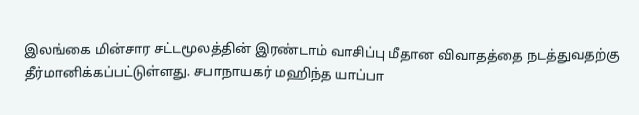இலங்கை மின்சார சட்டமூலத்தின் இரண்டாம் வாசிப்பு மீதான விவாதத்தை நடத்துவதற்கு தீர்மானிக்கப்பட்டுள்ளது. சபாநாயகர் மஹிந்த யாப்பா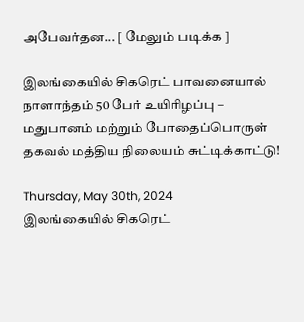அபேவர்தன... [ மேலும் படிக்க ]

இலங்கையில் சிகரெட் பாவனையால் நாளாந்தம் 50 பேர் உயிரிழப்பு – மதுபானம் மற்றும் போதைப்பொருள் தகவல் மத்திய நிலையம் சுட்டிக்காட்டு!

Thursday, May 30th, 2024
இலங்கையில் சிகரெட்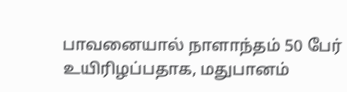பாவனையால் நாளாந்தம் 50 பேர் உயிரிழப்பதாக, மதுபானம்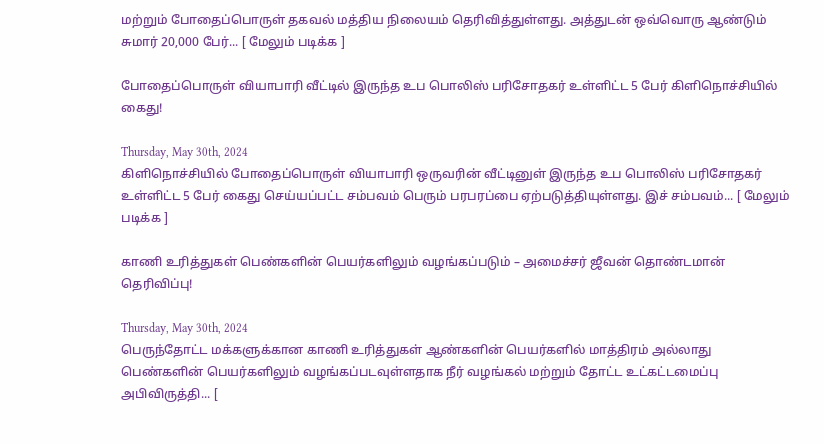மற்றும் போதைப்பொருள் தகவல் மத்திய நிலையம் தெரிவித்துள்ளது. அத்துடன் ஒவ்வொரு ஆண்டும் சுமார் 20,000 பேர்... [ மேலும் படிக்க ]

போதைப்பொருள் வியாபாரி வீட்டில் இருந்த உப பொலிஸ் பரிசோதகர் உள்ளிட்ட 5 பேர் கிளிநொச்சியில் கைது!

Thursday, May 30th, 2024
கிளிநொச்சியில் போதைப்பொருள் வியாபாரி ஒருவரின் வீட்டினுள் இருந்த உப பொலிஸ் பரிசோதகர் உள்ளிட்ட 5 பேர் கைது செய்யப்பட்ட சம்பவம் பெரும் பரபரப்பை ஏற்படுத்தியுள்ளது. இச் சம்பவம்... [ மேலும் படிக்க ]

காணி உரித்துகள் பெண்களின் பெயர்களிலும் வழங்கப்படும் – அமைச்சர் ஜீவன் தொண்டமான் தெரிவிப்பு!

Thursday, May 30th, 2024
பெருந்தோட்ட மக்களுக்கான காணி உரித்துகள் ஆண்களின் பெயர்களில் மாத்திரம் அல்லாது பெண்களின் பெயர்களிலும் வழங்கப்படவுள்ளதாக நீர் வழங்கல் மற்றும் தோட்ட உட்கட்டமைப்பு அபிவிருத்தி... [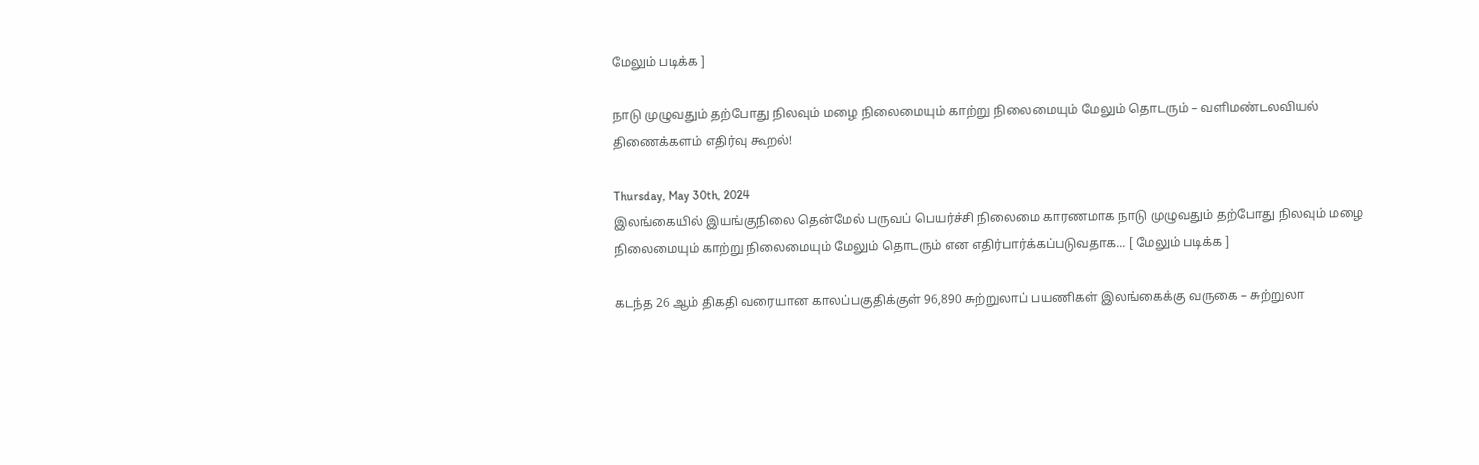மேலும் படிக்க ]

நாடு முழுவதும் தற்போது நிலவும் மழை நிலைமையும் காற்று நிலைமையும் மேலும் தொடரும் – வளிமண்டலவியல் திணைக்களம் எதிர்வு கூறல்!

Thursday, May 30th, 2024
இலங்கையில் இயங்குநிலை தென்மேல் பருவப் பெயர்ச்சி நிலைமை காரணமாக நாடு முழுவதும் தற்போது நிலவும் மழை நிலைமையும் காற்று நிலைமையும் மேலும் தொடரும் என எதிர்பார்க்கப்படுவதாக... [ மேலும் படிக்க ]

கடந்த 26 ஆம் திகதி வரையான காலப்பகுதிக்குள் 96,890 சுற்றுலாப் பயணிகள் இலங்கைக்கு வருகை – சுற்றுலா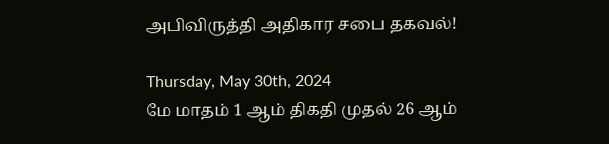அபிவிருத்தி அதிகார சபை தகவல்!

Thursday, May 30th, 2024
மே மாதம் 1 ஆம் திகதி முதல் 26 ஆம்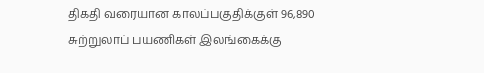திகதி வரையான காலப்பகுதிக்குள் 96,890 சுற்றுலாப் பயணிகள் இலங்கைக்கு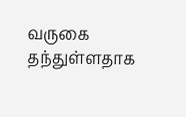வருகை தந்துள்ளதாக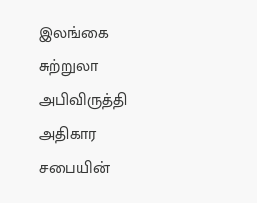இலங்கை சுற்றுலா அபிவிருத்தி அதிகார சபையின்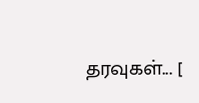தரவுகள்... [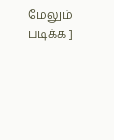மேலும் படிக்க ]